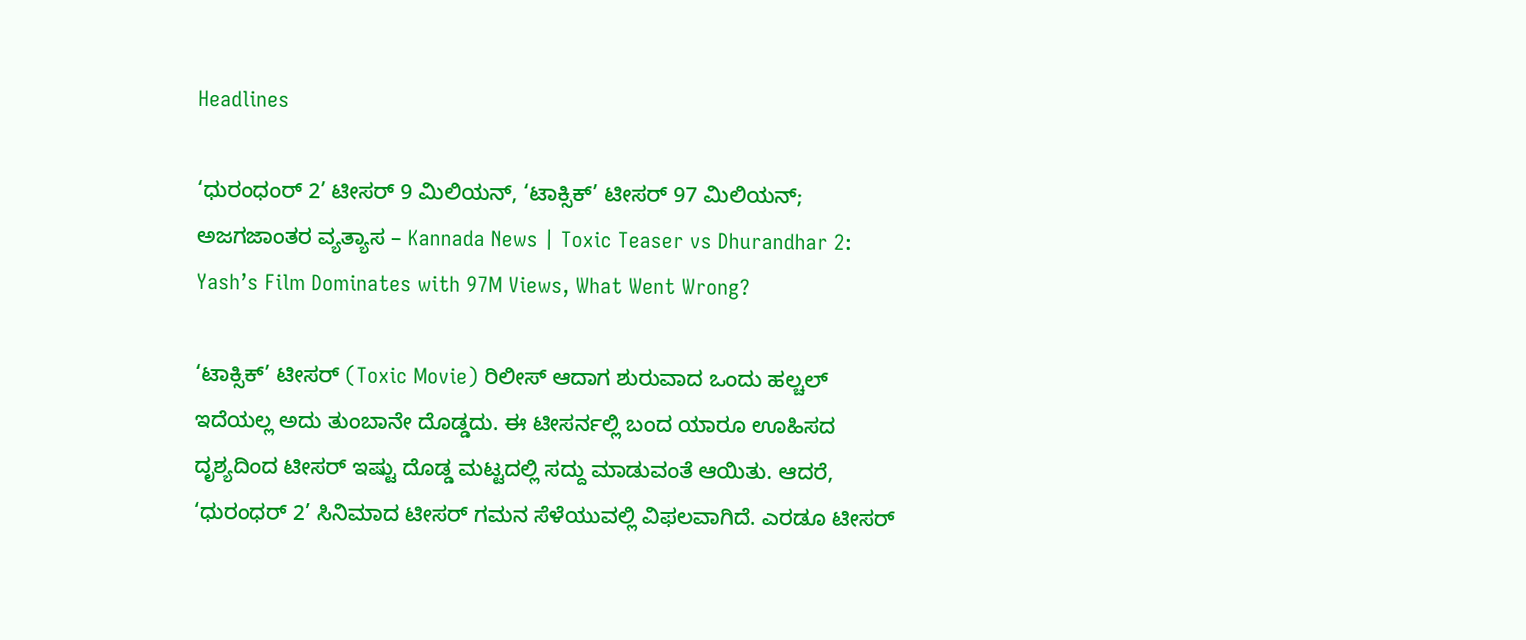Headlines

‘ಧುರಂಧಂರ್ 2’ ಟೀಸರ್ 9 ಮಿಲಿಯನ್, ‘ಟಾಕ್ಸಿಕ್’ ಟೀಸರ್ 97 ಮಿಲಿಯನ್; ಅಜಗಜಾಂತರ ವ್ಯತ್ಯಾಸ – Kannada News | Toxic Teaser vs Dhurandhar 2: Yash’s Film Dominates with 97M Views, What Went Wrong?

‘ಟಾಕ್ಸಿಕ್’ ಟೀಸರ್ (Toxic Movie) ರಿಲೀಸ್ ಆದಾಗ ಶುರುವಾದ ಒಂದು ಹಲ್ಚಲ್ ಇದೆಯಲ್ಲ ಅದು ತುಂಬಾನೇ ದೊಡ್ಡದು. ಈ ಟೀಸರ್ನಲ್ಲಿ ಬಂದ ಯಾರೂ ಊಹಿಸದ ದೃಶ್ಯದಿಂದ ಟೀಸರ್ ಇಷ್ಟು ದೊಡ್ಡ ಮಟ್ಟದಲ್ಲಿ ಸದ್ದು ಮಾಡುವಂತೆ ಆಯಿತು. ಆದರೆ, ‘ಧುರಂಧರ್ 2’ ಸಿನಿಮಾದ ಟೀಸರ್ ಗಮನ ಸೆಳೆಯುವಲ್ಲಿ ವಿಫಲವಾಗಿದೆ. ಎರಡೂ ಟೀಸರ್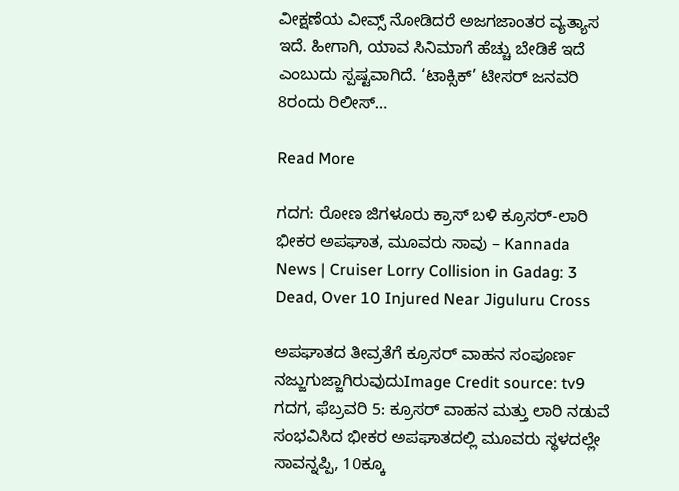ವೀಕ್ಷಣೆಯ ವೀವ್ಸ್ ನೋಡಿದರೆ ಅಜಗಜಾಂತರ ವ್ಯತ್ಯಾಸ ಇದೆ. ಹೀಗಾಗಿ, ಯಾವ ಸಿನಿಮಾಗೆ ಹೆಚ್ಚು ಬೇಡಿಕೆ ಇದೆ ಎಂಬುದು ಸ್ಪಷ್ಟವಾಗಿದೆ. ‘ಟಾಕ್ಸಿಕ್’ ಟೀಸರ್ ಜನವರಿ 8ರಂದು ರಿಲೀಸ್…

Read More

ಗದಗ: ರೋಣ ಜಿಗಳೂರು ಕ್ರಾಸ್ ಬಳಿ ಕ್ರೂಸರ್-ಲಾರಿ ಭೀಕರ ಅಪಘಾತ, ಮೂವರು ಸಾವು – Kannada News | Cruiser Lorry Collision in Gadag: 3 Dead, Over 10 Injured Near Jiguluru Cross

ಅಪಘಾತದ ತೀವ್ರತೆಗೆ ಕ್ರೂಸರ್ ವಾಹನ ಸಂಪೂರ್ಣ ನಜ್ಜುಗುಜ್ಜಾಗಿರುವುದುImage Credit source: tv9 ಗದಗ, ಫೆಬ್ರವರಿ 5: ಕ್ರೂಸರ್ ವಾಹನ ಮತ್ತು ಲಾರಿ ನಡುವೆ ಸಂಭವಿಸಿದ ಭೀಕರ ಅಪಘಾತದಲ್ಲಿ ಮೂವರು ಸ್ಥಳದಲ್ಲೇ ಸಾವನ್ನಪ್ಪಿ, 10ಕ್ಕೂ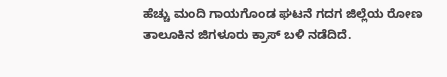ಹೆಚ್ಚು ಮಂದಿ ಗಾಯಗೊಂಡ ಘಟನೆ ಗದಗ ಜಿಲ್ಲೆಯ ರೋಣ ತಾಲೂಕಿನ ಜಿಗಳೂರು ಕ್ರಾಸ್ ಬಳಿ ನಡೆದಿದೆ.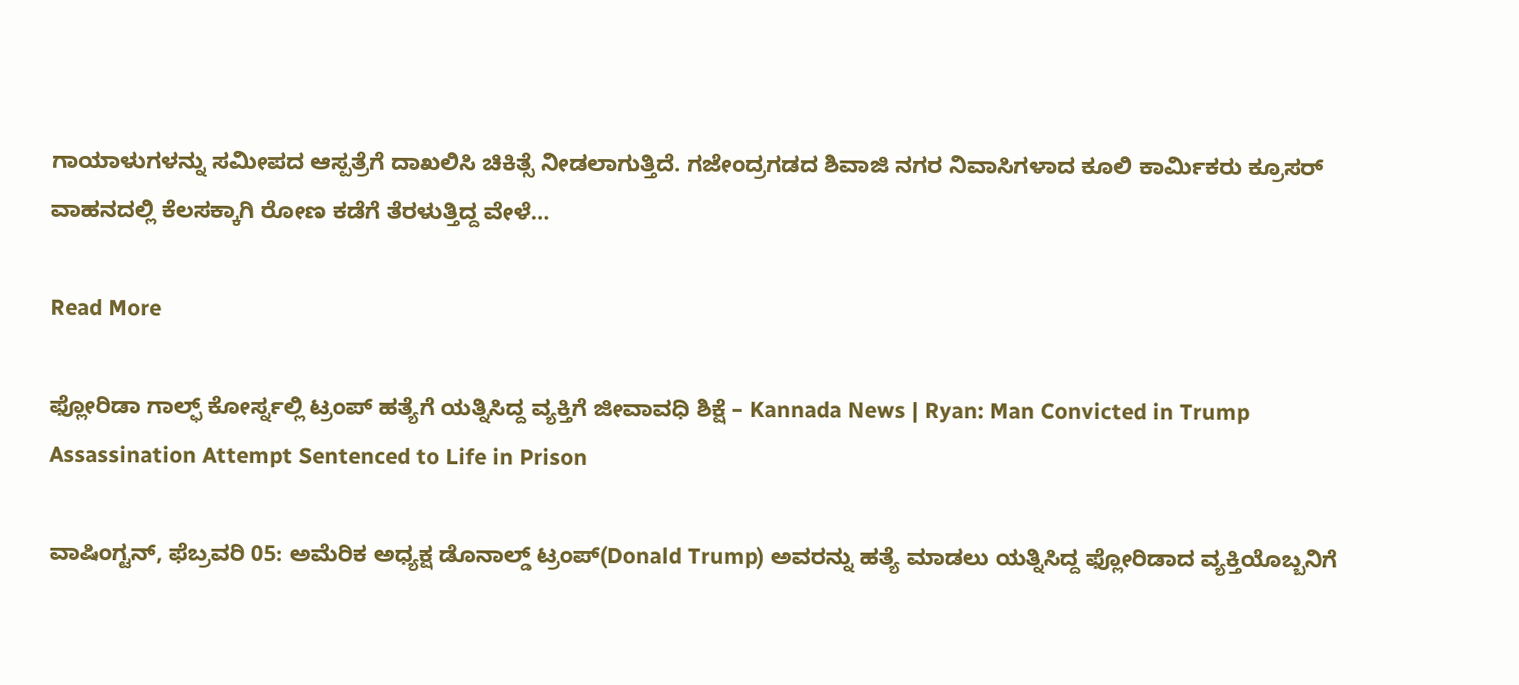ಗಾಯಾಳುಗಳನ್ನು ಸಮೀಪದ ಆಸ್ಪತ್ರೆಗೆ ದಾಖಲಿಸಿ ಚಿಕಿತ್ಸೆ ನೀಡಲಾಗುತ್ತಿದೆ. ಗಜೇಂದ್ರಗಡದ ಶಿವಾಜಿ ನಗರ ನಿವಾಸಿಗಳಾದ ಕೂಲಿ ಕಾರ್ಮಿಕರು ಕ್ರೂಸರ್ ವಾಹನದಲ್ಲಿ ಕೆಲಸಕ್ಕಾಗಿ ರೋಣ ಕಡೆಗೆ ತೆರಳುತ್ತಿದ್ದ ವೇಳೆ…

Read More

ಫ್ಲೋರಿಡಾ ಗಾಲ್ಫ್ ಕೋರ್ಸ್ನಲ್ಲಿ ಟ್ರಂಪ್ ಹತ್ಯೆಗೆ ಯತ್ನಿಸಿದ್ದ ವ್ಯಕ್ತಿಗೆ ಜೀವಾವಧಿ ಶಿಕ್ಷೆ – Kannada News | Ryan: Man Convicted in Trump Assassination Attempt Sentenced to Life in Prison

ವಾಷಿಂಗ್ಟನ್, ಫೆಬ್ರವರಿ 05: ಅಮೆರಿಕ ಅಧ್ಯಕ್ಷ ಡೊನಾಲ್ಡ್ ಟ್ರಂಪ್(Donald Trump) ಅವರನ್ನು ಹತ್ಯೆ ಮಾಡಲು ಯತ್ನಿಸಿದ್ದ ಫ್ಲೋರಿಡಾದ ವ್ಯಕ್ತಿಯೊಬ್ಬನಿಗೆ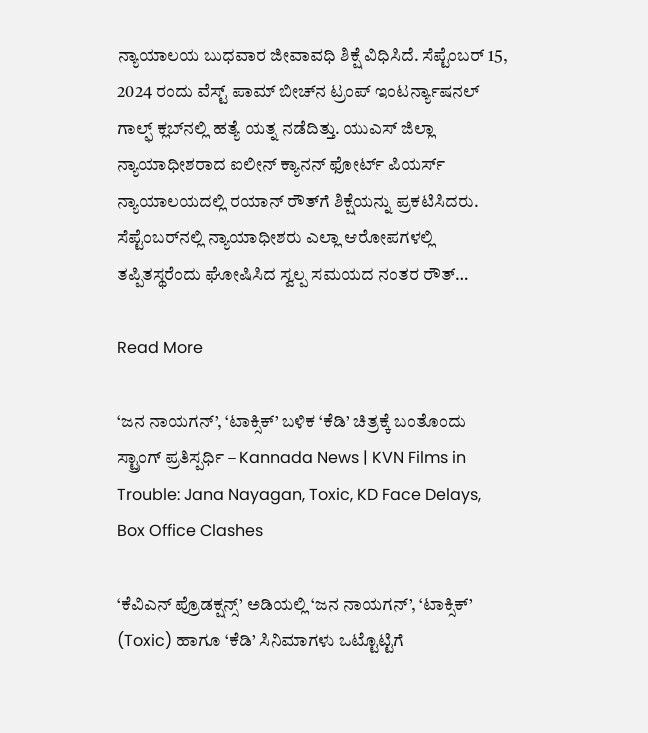ನ್ಯಾಯಾಲಯ ಬುಧವಾರ ಜೀವಾವಧಿ ಶಿಕ್ಷೆ ವಿಧಿಸಿದೆ. ಸೆಪ್ಟೆಂಬರ್ 15, 2024 ರಂದು ವೆಸ್ಟ್ ಪಾಮ್ ಬೀಚ್‌ನ ಟ್ರಂಪ್ ಇಂಟರ್ನ್ಯಾಷನಲ್ ಗಾಲ್ಫ್ ಕ್ಲಬ್‌ನಲ್ಲಿ ಹತ್ಯೆ ಯತ್ನ ನಡೆದಿತ್ತು. ಯುಎಸ್ ಜಿಲ್ಲಾ ನ್ಯಾಯಾಧೀಶರಾದ ಐಲೀನ್ ಕ್ಯಾನನ್ ಫೋರ್ಟ್ ಪಿಯರ್ಸ್ ನ್ಯಾಯಾಲಯದಲ್ಲಿ ರಯಾನ್ ರೌತ್‌ಗೆ ಶಿಕ್ಷೆಯನ್ನು ಪ್ರಕಟಿಸಿದರು. ಸೆಪ್ಟೆಂಬರ್‌ನಲ್ಲಿ ನ್ಯಾಯಾಧೀಶರು ಎಲ್ಲಾ ಆರೋಪಗಳಲ್ಲಿ ತಪ್ಪಿತಸ್ಥರೆಂದು ಘೋಷಿಸಿದ ಸ್ವಲ್ಪ ಸಮಯದ ನಂತರ ರೌತ್…

Read More

‘ಜನ ನಾಯಗನ್’, ‘ಟಾಕ್ಸಿಕ್’ ಬಳಿಕ ‘ಕೆಡಿ’ ಚಿತ್ರಕ್ಕೆ ಬಂತೊಂದು ಸ್ಟ್ರಾಂಗ್ ಪ್ರತಿಸ್ಪರ್ಧಿ – Kannada News | KVN Films in Trouble: Jana Nayagan, Toxic, KD Face Delays, Box Office Clashes

‘ಕೆವಿಎನ್ ಪ್ರೊಡಕ್ಷನ್ಸ್’ ಅಡಿಯಲ್ಲಿ ‘ಜನ ನಾಯಗನ್’, ‘ಟಾಕ್ಸಿಕ್’ (Toxic) ಹಾಗೂ ‘ಕೆಡಿ’ ಸಿನಿಮಾಗಳು ಒಟ್ಟೊಟ್ಟಿಗೆ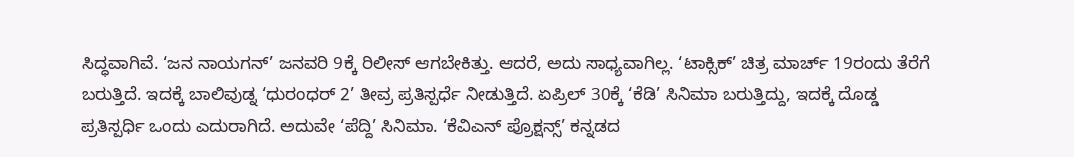ಸಿದ್ಧವಾಗಿವೆ. ‘ಜನ ನಾಯಗನ್’ ಜನವರಿ 9ಕ್ಕೆ ರಿಲೀಸ್ ಆಗಬೇಕಿತ್ತು. ಆದರೆ, ಅದು ಸಾಧ್ಯವಾಗಿಲ್ಲ. ‘ಟಾಕ್ಸಿಕ್’ ಚಿತ್ರ ಮಾರ್ಚ್ 19ರಂದು ತೆರೆಗೆ ಬರುತ್ತಿದೆ. ಇದಕ್ಕೆ ಬಾಲಿವುಡ್ನ ‘ಧುರಂಧರ್ 2’ ತೀವ್ರ ಪ್ರತಿಸ್ಪರ್ಧೆ ನೀಡುತ್ತಿದೆ. ಏಪ್ರಿಲ್ 30ಕ್ಕೆ ‘ಕೆಡಿ’ ಸಿನಿಮಾ ಬರುತ್ತಿದ್ದು, ಇದಕ್ಕೆ ದೊಡ್ಡ ಪ್ರತಿಸ್ಪರ್ಧಿ ಒಂದು ಎದುರಾಗಿದೆ. ಅದುವೇ ‘ಪೆದ್ದಿ’ ಸಿನಿಮಾ. ‘ಕೆವಿಎನ್ ಪ್ರೊಕ್ಷನ್ಸ್’ ಕನ್ನಡದ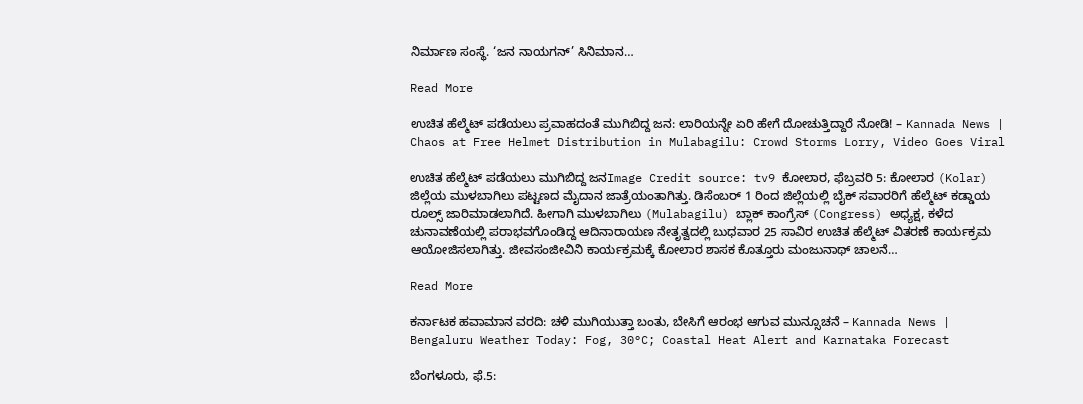ನಿರ್ಮಾಣ ಸಂಸ್ಥೆ. ‘ಜನ ನಾಯಗನ್’ ಸಿನಿಮಾನ…

Read More

ಉಚಿತ ಹೆಲ್ಮೆಟ್ ಪಡೆಯಲು ಪ್ರವಾಹದಂತೆ ಮುಗಿಬಿದ್ದ ಜನ: ಲಾರಿಯನ್ನೇ ಏರಿ ಹೇಗೆ ದೋಚುತ್ತಿದ್ದಾರೆ ನೋಡಿ! – Kannada News | Chaos at Free Helmet Distribution in Mulabagilu: Crowd Storms Lorry, Video Goes Viral

ಉಚಿತ ಹೆಲ್ಮೆಟ್ ಪಡೆಯಲು ಮುಗಿಬಿದ್ದ ಜನImage Credit source: tv9 ಕೋಲಾರ, ಫೆಬ್ರವರಿ 5: ಕೋಲಾರ (Kolar) ಜಿಲ್ಲೆಯ ಮುಳಬಾಗಿಲು ಪಟ್ಟಣದ ಮೈದಾನ ಜಾತ್ರೆಯಂತಾಗಿತ್ತು. ಡಿಸೆಂಬರ್ 1 ರಿಂದ ಜಿಲ್ಲೆಯಲ್ಲಿ ಬೈಕ್ ಸವಾರರಿಗೆ ಹೆಲ್ಮೆಟ್ ಕಡ್ಡಾಯ ರೂಲ್ಸ್ ಜಾರಿಮಾಡಲಾಗಿದೆ. ಹೀಗಾಗಿ ಮುಳಬಾಗಿಲು (Mulabagilu) ಬ್ಲಾಕ್ ಕಾಂಗ್ರೆಸ್ (Congress) ಅಧ್ಯಕ್ಷ, ಕಳೆದ ಚುನಾವಣೆಯಲ್ಲಿ ಪರಾಭವಗೊಂಡಿದ್ದ ಆದಿನಾರಾಯಣ ನೇತೃತ್ವದಲ್ಲಿ ಬುಧವಾರ 25 ಸಾವಿರ ಉಚಿತ ಹೆಲ್ಮೆಟ್ ವಿತರಣೆ ಕಾರ್ಯಕ್ರಮ ಆಯೋಜಿಸಲಾಗಿತ್ತು. ಜೀವಸಂಜೀವಿನಿ ಕಾರ್ಯಕ್ರಮಕ್ಕೆ ಕೋಲಾರ ಶಾಸಕ ಕೊತ್ತೂರು ಮಂಜುನಾಥ್ ಚಾಲನೆ…

Read More

ಕರ್ನಾಟಕ ಹವಾಮಾನ ವರದಿ: ಚಳಿ ಮುಗಿಯುತ್ತಾ ಬಂತು, ಬೇಸಿಗೆ ಆರಂಭ ಆಗುವ ಮುನ್ಸೂಚನೆ – Kannada News | Bengaluru Weather Today: Fog, 30°C; Coastal Heat Alert and Karnataka Forecast

ಬೆಂಗಳೂರು, ಫೆ.5: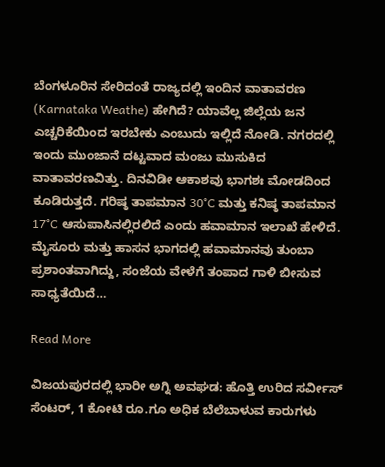ಬೆಂಗಳೂರಿನ ಸೇರಿದಂತೆ ರಾಜ್ಯದಲ್ಲಿ ಇಂದಿನ ವಾತಾವರಣ (Karnataka Weathe) ಹೇಗಿದೆ? ಯಾವೆಲ್ಲ ಜಿಲ್ಲೆಯ ಜನ ಎಚ್ಚರಿಕೆಯಿಂದ ಇರಬೇಕು ಎಂಬುದು ಇಲ್ಲಿದೆ ನೋಡಿ. ನಗರದಲ್ಲಿ ಇಂದು ಮುಂಜಾನೆ ದಟ್ಟವಾದ ಮಂಜು ಮುಸುಕಿದ ವಾತಾವರಣವಿತ್ತು. ದಿನವಿಡೀ ಆಕಾಶವು ಭಾಗಶಃ ಮೋಡದಿಂದ ಕೂಡಿರುತ್ತದೆ. ಗರಿಷ್ಠ ತಾಪಮಾನ 30°C ಮತ್ತು ಕನಿಷ್ಠ ತಾಪಮಾನ 17°C ಆಸುಪಾಸಿನಲ್ಲಿರಲಿದೆ ಎಂದು ಹವಾಮಾನ ಇಲಾಖೆ ಹೇಳಿದೆ. ಮೈಸೂರು ಮತ್ತು ಹಾಸನ ಭಾಗದಲ್ಲಿ ಹವಾಮಾನವು ತುಂಬಾ ಪ್ರಶಾಂತವಾಗಿದ್ದು, ಸಂಜೆಯ ವೇಳೆಗೆ ತಂಪಾದ ಗಾಳಿ ಬೀಸುವ ಸಾಧ್ಯತೆಯಿದೆ…

Read More

ವಿಜಯಪುರದಲ್ಲಿ ಭಾರೀ ಅಗ್ನಿ ಅವಘಡ: ಹೊತ್ತಿ ಉರಿದ ಸರ್ವೀಸ್ ಸೆಂಟರ್, 1 ಕೋಟಿ ರೂ.ಗೂ ಅಧಿಕ ಬೆಲೆಬಾಳುವ ಕಾರುಗಳು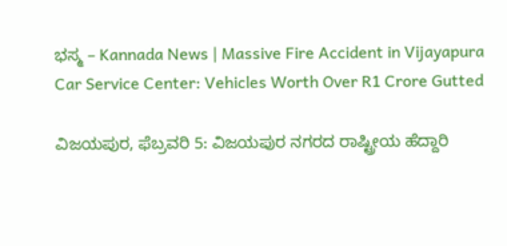ಭಸ್ಮ – Kannada News | Massive Fire Accident in Vijayapura Car Service Center: Vehicles Worth Over R1 Crore Gutted

ವಿಜಯಪುರ, ಫೆಬ್ರವರಿ 5: ವಿಜಯಪುರ ನಗರದ ರಾಷ್ಟ್ರೀಯ ಹೆದ್ದಾರಿ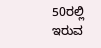50ರಲ್ಲಿ ಇರುವ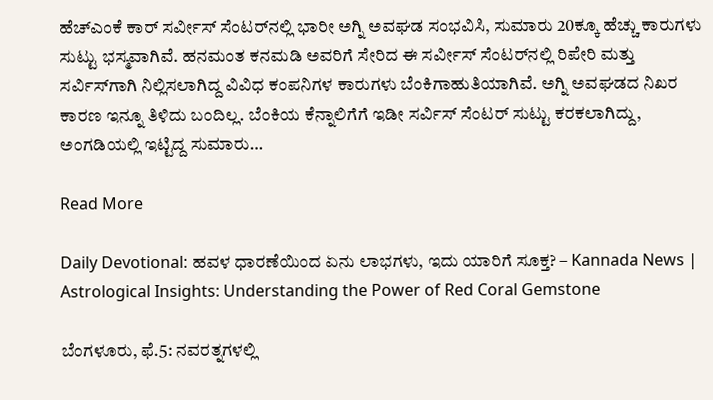ಹೆಚ್‌ಎಂಕೆ ಕಾರ್ ಸರ್ವೀಸ್ ಸೆಂಟರ್‌ನಲ್ಲಿ ಭಾರೀ ಅಗ್ನಿ ಅವಘಡ ಸಂಭವಿಸಿ, ಸುಮಾರು 20ಕ್ಕೂ ಹೆಚ್ಚು ಕಾರುಗಳು ಸುಟ್ಟು ಭಸ್ಮವಾಗಿವೆ. ಹನಮಂತ ಕನಮಡಿ ಅವರಿಗೆ ಸೇರಿದ ಈ ಸರ್ವೀಸ್ ಸೆಂಟರ್‌ನಲ್ಲಿ ರಿಪೇರಿ ಮತ್ತು ಸರ್ವಿಸ್‌ಗಾಗಿ ನಿಲ್ಲಿಸಲಾಗಿದ್ದ ವಿವಿಧ ಕಂಪನಿಗಳ ಕಾರುಗಳು ಬೆಂಕಿಗಾಹುತಿಯಾಗಿವೆ. ಅಗ್ನಿ ಅವಘಡದ ನಿಖರ ಕಾರಣ ಇನ್ನೂ ತಿಳಿದು ಬಂದಿಲ್ಲ. ಬೆಂಕಿಯ ಕೆನ್ನಾಲಿಗೆಗೆ ಇಡೀ ಸರ್ವಿಸ್ ಸೆಂಟರ್ ಸುಟ್ಟು ಕರಕಲಾಗಿದ್ದು, ಅಂಗಡಿಯಲ್ಲಿ ಇಟ್ಟಿದ್ದ ಸುಮಾರು…

Read More

Daily Devotional: ಹವಳ ಧಾರಣೆಯಿಂದ ಏನು ಲಾಭಗಳು, ಇದು ಯಾರಿಗೆ ಸೂಕ್ತ? – Kannada News | Astrological Insights: Understanding the Power of Red Coral Gemstone

ಬೆಂಗಳೂರು, ಫೆ.5: ನವರತ್ನಗಳಲ್ಲಿ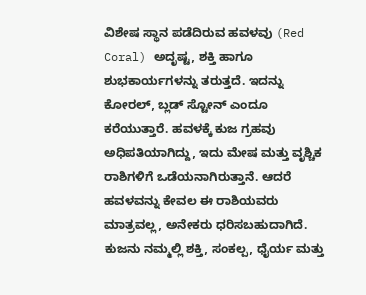ವಿಶೇಷ ಸ್ಥಾನ ಪಡೆದಿರುವ ಹವಳವು (Red Coral) ಅದೃಷ್ಟ, ಶಕ್ತಿ ಹಾಗೂ ಶುಭಕಾರ್ಯಗಳನ್ನು ತರುತ್ತದೆ. ಇದನ್ನು ಕೋರಲ್, ಬ್ಲಡ್ ಸ್ಟೋನ್ ಎಂದೂ ಕರೆಯುತ್ತಾರೆ. ಹವಳಕ್ಕೆ ಕುಜ ಗ್ರಹವು ಅಧಿಪತಿಯಾಗಿದ್ದು, ಇದು ಮೇಷ ಮತ್ತು ವೃಶ್ಚಿಕ ರಾಶಿಗಳಿಗೆ ಒಡೆಯನಾಗಿರುತ್ತಾನೆ. ಆದರೆ ಹವಳವನ್ನು ಕೇವಲ ಈ ರಾಶಿಯವರು ಮಾತ್ರವಲ್ಲ, ಅನೇಕರು ಧರಿಸಬಹುದಾಗಿದೆ. ಕುಜನು ನಮ್ಮಲ್ಲಿ ಶಕ್ತಿ, ಸಂಕಲ್ಪ, ಧೈರ್ಯ ಮತ್ತು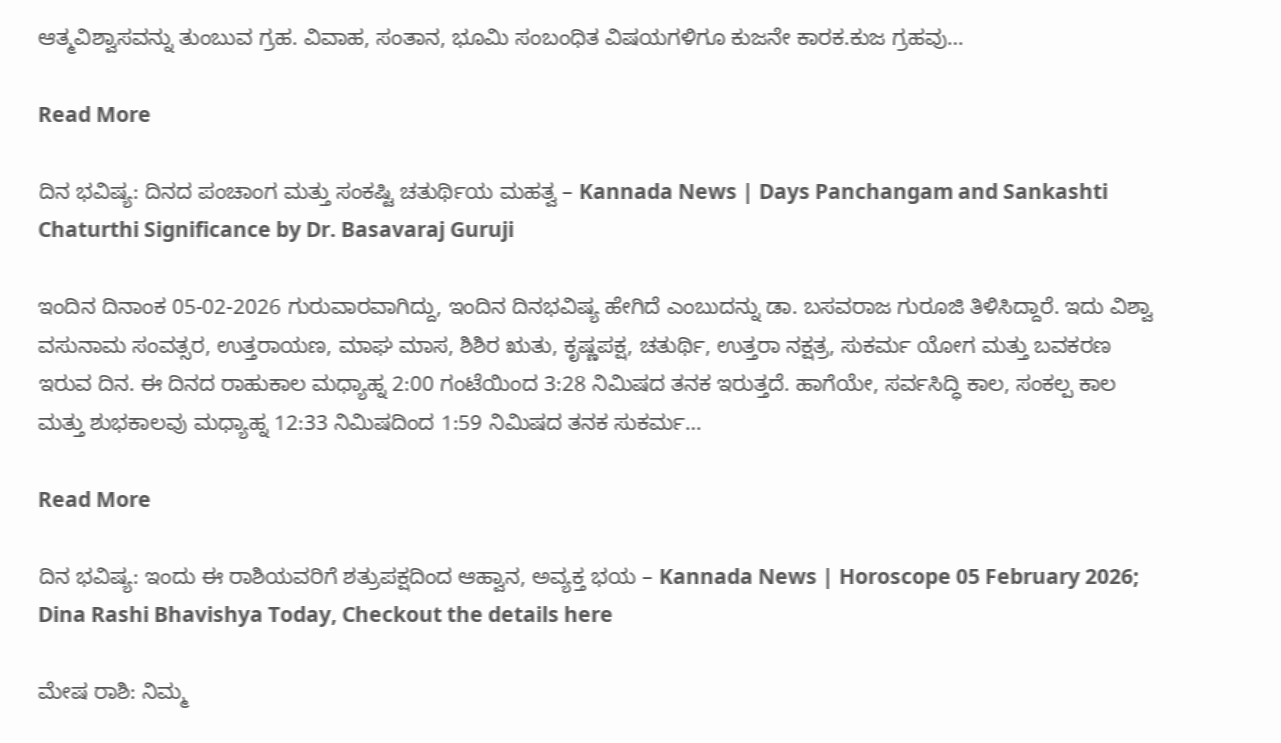ಆತ್ಮವಿಶ್ವಾಸವನ್ನು ತುಂಬುವ ಗ್ರಹ. ವಿವಾಹ, ಸಂತಾನ, ಭೂಮಿ ಸಂಬಂಧಿತ ವಿಷಯಗಳಿಗೂ ಕುಜನೇ ಕಾರಕ.ಕುಜ ಗ್ರಹವು…

Read More

ದಿನ ಭವಿಷ್ಯ: ದಿನದ ಪಂಚಾಂಗ ಮತ್ತು ಸಂಕಷ್ಟಿ ಚತುರ್ಥಿಯ ಮಹತ್ವ – Kannada News | Days Panchangam and Sankashti Chaturthi Significance by Dr. Basavaraj Guruji

ಇಂದಿನ ದಿನಾಂಕ 05-02-2026 ಗುರುವಾರವಾಗಿದ್ದು, ಇಂದಿನ ದಿನಭವಿಷ್ಯ ಹೇಗಿದೆ ಎಂಬುದನ್ನು ಡಾ. ಬಸವರಾಜ ಗುರೂಜಿ ತಿಳಿಸಿದ್ದಾರೆ. ಇದು ವಿಶ್ವಾ ವಸುನಾಮ ಸಂವತ್ಸರ, ಉತ್ತರಾಯಣ, ಮಾಘ ಮಾಸ, ಶಿಶಿರ ಋತು, ಕೃಷ್ಣಪಕ್ಷ, ಚತುರ್ಥಿ, ಉತ್ತರಾ ನಕ್ಷತ್ರ, ಸುಕರ್ಮ ಯೋಗ ಮತ್ತು ಬವಕರಣ ಇರುವ ದಿನ. ಈ ದಿನದ ರಾಹುಕಾಲ ಮಧ್ಯಾಹ್ನ 2:00 ಗಂಟೆಯಿಂದ 3:28 ನಿಮಿಷದ ತನಕ ಇರುತ್ತದೆ. ಹಾಗೆಯೇ, ಸರ್ವಸಿದ್ಧಿ ಕಾಲ, ಸಂಕಲ್ಪ ಕಾಲ ಮತ್ತು ಶುಭಕಾಲವು ಮಧ್ಯಾಹ್ನ 12:33 ನಿಮಿಷದಿಂದ 1:59 ನಿಮಿಷದ ತನಕ ಸುಕರ್ಮ…

Read More

ದಿನ ಭವಿಷ್ಯ: ಇಂದು ಈ ರಾಶಿಯವರಿಗೆ ಶತ್ರುಪಕ್ಷದಿಂದ ಆಹ್ವಾನ, ಅವ್ಯಕ್ತ ಭಯ – Kannada News | Horoscope 05 February 2026; Dina Rashi Bhavishya Today, Checkout the details here

ಮೇಷ ರಾಶಿ: ನಿಮ್ಮ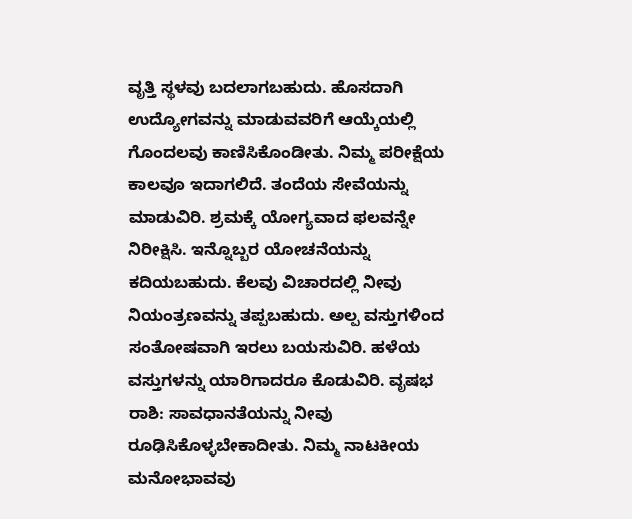ವೃತ್ತಿ ಸ್ಥಳವು ಬದಲಾಗಬಹುದು. ಹೊಸದಾಗಿ ಉದ್ಯೋಗವನ್ನು ಮಾಡುವವರಿಗೆ ಆಯ್ಕೆಯಲ್ಲಿ ಗೊಂದಲವು ಕಾಣಿಸಿಕೊಂಡೀತು. ನಿಮ್ಮ ಪರೀಕ್ಷೆಯ ಕಾಲವೂ ಇದಾಗಲಿದೆ. ತಂದೆಯ ಸೇವೆಯನ್ನು ಮಾಡುವಿರಿ. ಶ್ರಮಕ್ಕೆ ಯೋಗ್ಯವಾದ ಫಲವನ್ನೇ ನಿರೀಕ್ಷಿಸಿ. ಇನ್ನೊಬ್ಬರ ಯೋಚನೆಯನ್ನು ಕದಿಯಬಹುದು. ಕೆಲವು ವಿಚಾರದಲ್ಲಿ ನೀವು ನಿಯಂತ್ರಣವನ್ನು ತಪ್ಪಬಹುದು. ಅಲ್ಪ ವಸ್ತುಗಳಿಂದ ಸಂತೋಷವಾಗಿ ಇರಲು ಬಯಸುವಿರಿ. ಹಳೆಯ ವಸ್ತುಗಳನ್ನು ಯಾರಿಗಾದರೂ ಕೊಡುವಿರಿ. ವೃಷಭ ರಾಶಿ: ಸಾವಧಾನತೆಯನ್ನು ನೀವು ರೂಢಿಸಿಕೊಳ್ಳಬೇಕಾದೀತು. ನಿಮ್ಮ ನಾಟಕೀಯ ಮನೋಭಾವವು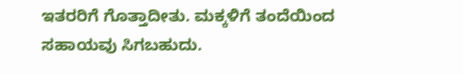ಇತರರಿಗೆ ಗೊತ್ತಾದೀತು. ಮಕ್ಕಳಿಗೆ ತಂದೆಯಿಂದ ಸಹಾಯವು ಸಿಗಬಹುದು.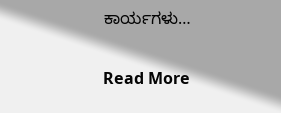ಕಾರ್ಯಗಳು…

Read More